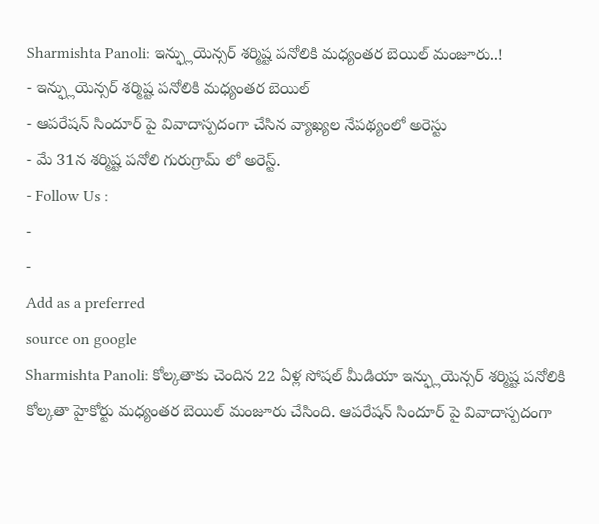Sharmishta Panoli: ఇన్ఫ్లుయెన్సర్ శర్మిష్ట పనోలికి మధ్యంతర బెయిల్ మంజూరు..!
- ఇన్ఫ్లుయెన్సర్ శర్మిష్ట పనోలికి మధ్యంతర బెయిల్
- ఆపరేషన్ సిందూర్ పై వివాదాస్పదంగా చేసిన వ్యాఖ్యల నేపథ్యంలో అరెస్టు
- మే 31న శర్మిష్ట పనోలి గురుగ్రామ్ లో అరెస్ట్.
- Follow Us :
-
-
Add as a preferred
source on google
Sharmishta Panoli: కోల్కతాకు చెందిన 22 ఏళ్ల సోషల్ మీడియా ఇన్ఫ్లుయెన్సర్ శర్మిష్ట పనోలికి కోల్కతా హైకోర్టు మధ్యంతర బెయిల్ మంజూరు చేసింది. ఆపరేషన్ సిందూర్ పై వివాదాస్పదంగా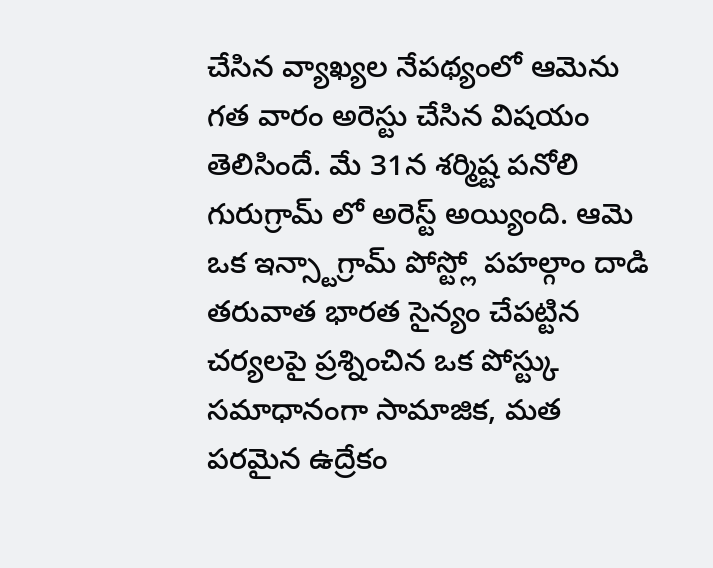చేసిన వ్యాఖ్యల నేపథ్యంలో ఆమెను గత వారం అరెస్టు చేసిన విషయం తెలిసిందే. మే 31న శర్మిష్ట పనోలి గురుగ్రామ్ లో అరెస్ట్ అయ్యింది. ఆమె ఒక ఇన్స్టాగ్రామ్ పోస్ట్లో పహల్గాం దాడి తరువాత భారత సైన్యం చేపట్టిన చర్యలపై ప్రశ్నించిన ఒక పోస్ట్కు సమాధానంగా సామాజిక, మత పరమైన ఉద్రేకం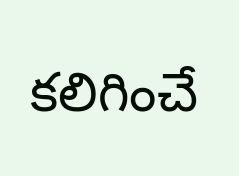కలిగించే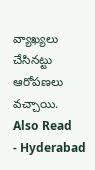వ్యాఖ్యలు చేసినట్టు ఆరోపణలు వచ్చాయి.
Also Read
- Hyderabad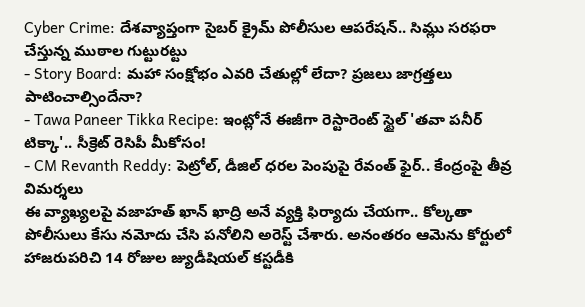Cyber Crime: దేశవ్యాప్తంగా సైబర్ క్రైమ్ పోలీసుల ఆపరేషన్.. సిమ్లు సరఫరా చేస్తున్న ముఠాల గుట్టురట్టు
- Story Board: మహా సంక్షోభం ఎవరి చేతుల్లో లేదా? ప్రజలు జాగ్రత్తలు పాటించాల్సిందేనా?
- Tawa Paneer Tikka Recipe: ఇంట్లోనే ఈజీగా రెస్టారెంట్ స్టైల్ 'తవా పనీర్ టిక్కా'.. సీక్రెట్ రెసిపీ మీకోసం!
- CM Revanth Reddy: పెట్రోల్, డీజిల్ ధరల పెంపుపై రేవంత్ ఫైర్.. కేంద్రంపై తీవ్ర విమర్శలు
ఈ వ్యాఖ్యలపై వజాహత్ ఖాన్ ఖాద్రి అనే వ్యక్తి ఫిర్యాదు చేయగా.. కోల్కతా పోలీసులు కేసు నమోదు చేసి పనోలిని అరెస్ట్ చేశారు. అనంతరం ఆమెను కోర్టులో హాజరుపరిచి 14 రోజుల జ్యుడీషియల్ కస్టడీకి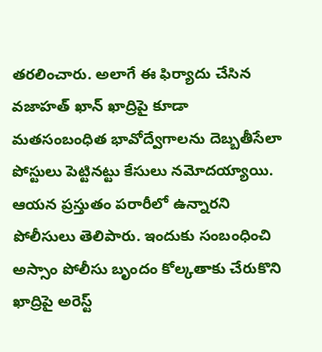తరలించారు. అలాగే ఈ ఫిర్యాదు చేసిన వజాహత్ ఖాన్ ఖాద్రిపై కూడా మతసంబంధిత భావోద్వేగాలను దెబ్బతీసేలా పోస్టులు పెట్టినట్టు కేసులు నమోదయ్యాయి. ఆయన ప్రస్తుతం పరారీలో ఉన్నారని పోలీసులు తెలిపారు. ఇందుకు సంబంధించి అస్సాం పోలీసు బృందం కోల్కతాకు చేరుకొని ఖాద్రిపై అరెస్ట్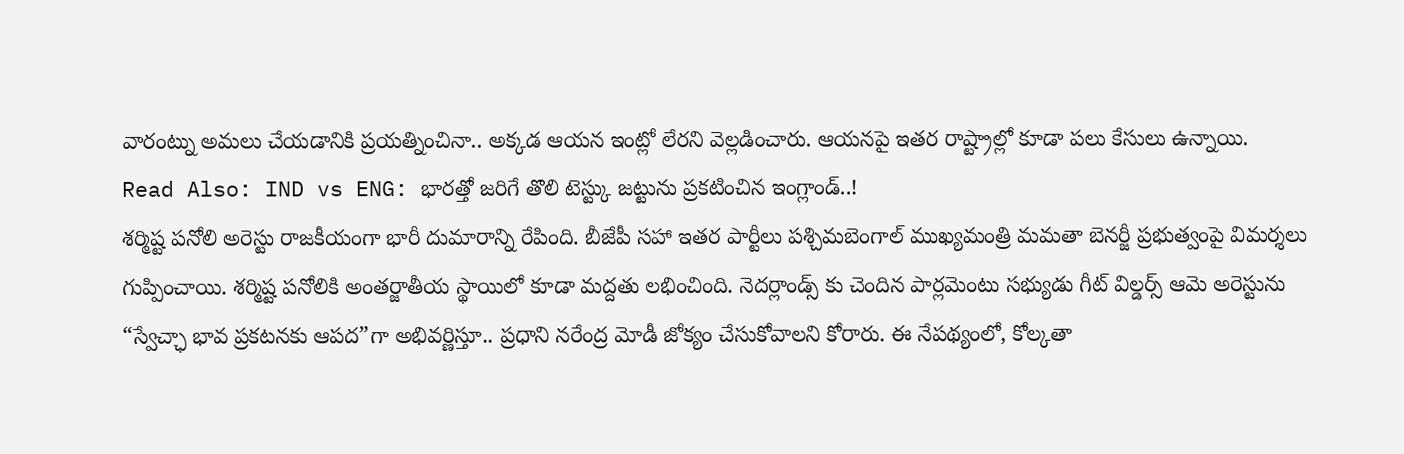వారంట్ను అమలు చేయడానికి ప్రయత్నించినా.. అక్కడ ఆయన ఇంట్లో లేరని వెల్లడించారు. ఆయనపై ఇతర రాష్ట్రాల్లో కూడా పలు కేసులు ఉన్నాయి.
Read Also: IND vs ENG: భారత్తో జరిగే తొలి టెస్ట్కు జట్టును ప్రకటించిన ఇంగ్లాండ్..!
శర్మిష్ట పనోలి అరెస్టు రాజకీయంగా భారీ దుమారాన్ని రేపింది. బీజేపీ సహా ఇతర పార్టీలు పశ్చిమబెంగాల్ ముఖ్యమంత్రి మమతా బెనర్జీ ప్రభుత్వంపై విమర్శలు గుప్పించాయి. శర్మిష్ట పనోలికి అంతర్జాతీయ స్థాయిలో కూడా మద్దతు లభించింది. నెదర్లాండ్స్ కు చెందిన పార్లమెంటు సభ్యుడు గీట్ విల్డర్స్ ఆమె అరెస్టును “స్వేచ్ఛా భావ ప్రకటనకు ఆపద”గా అభివర్ణిస్తూ.. ప్రధాని నరేంద్ర మోడీ జోక్యం చేసుకోవాలని కోరారు. ఈ నేపథ్యంలో, కోల్కతా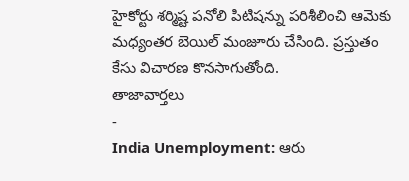హైకోర్టు శర్మిష్ట పనోలి పిటిషన్ను పరిశీలించి ఆమెకు మధ్యంతర బెయిల్ మంజూరు చేసింది. ప్రస్తుతం కేసు విచారణ కొనసాగుతోంది.
తాజావార్తలు
-
India Unemployment: ఆరు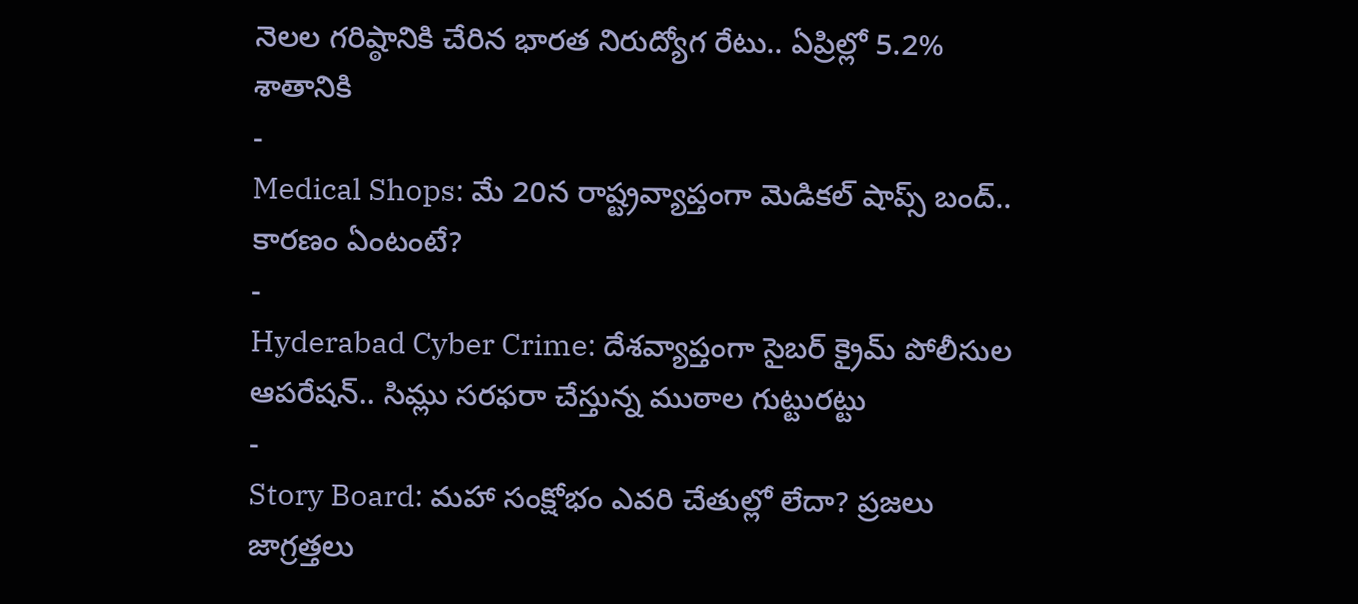నెలల గరిష్ఠానికి చేరిన భారత నిరుద్యోగ రేటు.. ఏప్రిల్లో 5.2% శాతానికి
-
Medical Shops: మే 20న రాష్ట్రవ్యాప్తంగా మెడికల్ షాప్స్ బంద్.. కారణం ఏంటంటే?
-
Hyderabad Cyber Crime: దేశవ్యాప్తంగా సైబర్ క్రైమ్ పోలీసుల ఆపరేషన్.. సిమ్లు సరఫరా చేస్తున్న ముఠాల గుట్టురట్టు
-
Story Board: మహా సంక్షోభం ఎవరి చేతుల్లో లేదా? ప్రజలు జాగ్రత్తలు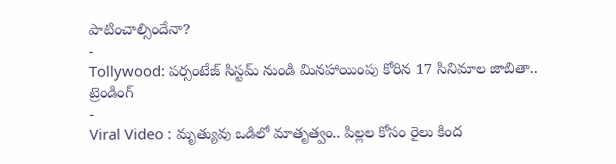పాటించాల్సిందేనా?
-
Tollywood: పర్సంటేజ్ సిస్టమ్ నుండి మినహాయింపు కోరిన 17 సినిమాల జాబితా..
ట్రెండింగ్
-
Viral Video : మృత్యువు ఒడిలో మాతృత్వం.. పిల్లల కోసం రైలు కింద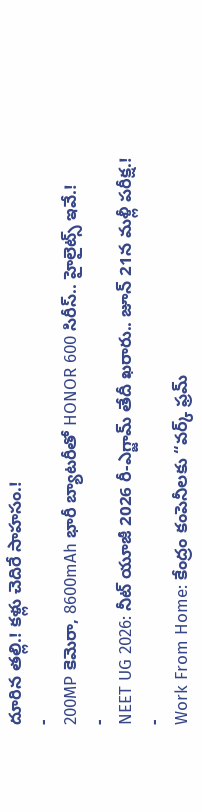దూరిన తల్లి.! కళ్లు చెదిరే సాహసం.!
-
200MP కెమెరా, 8600mAh భారీ బ్యాటరీతో HONOR 600 సిరీస్.. హైలైట్స్ ఇవే.!
-
NEET UG 2026: నీట్ యూజీ 2026 రీ-ఎగ్జామ్ తేదీ ఖరారు.. జూన్ 21న మళ్లీ పరీక్ష.!
-
Work From Home: కేంద్రం కంపెనీలకు “వర్క్ ఫ్రమ్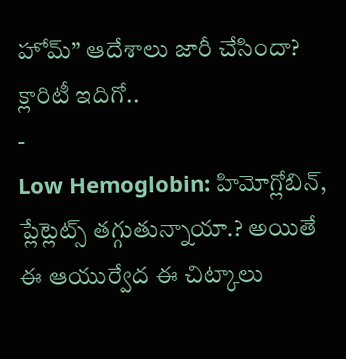హోమ్” ఆదేశాలు జారీ చేసిందా? క్లారిటీ ఇదిగో..
-
Low Hemoglobin: హిమోగ్లోబిన్, ప్లేట్లెట్స్ తగ్గుతున్నాయా.? అయితే ఈ ఆయుర్వేద ఈ చిట్కాలు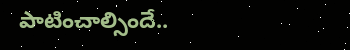పాటించాల్సిందే..